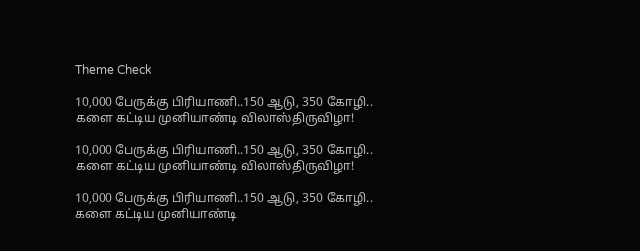Theme Check

10,000 பேருக்கு பிரியாணி..150 ஆடு, 350 கோழி.. களை கட்டிய முனியாண்டி விலாஸ்திருவிழா!

10,000 பேருக்கு பிரியாணி..150 ஆடு, 350 கோழி.. களை கட்டிய முனியாண்டி விலாஸ்திருவிழா!

10,000 பேருக்கு பிரியாணி..150 ஆடு, 350 கோழி.. களை கட்டிய முனியாண்டி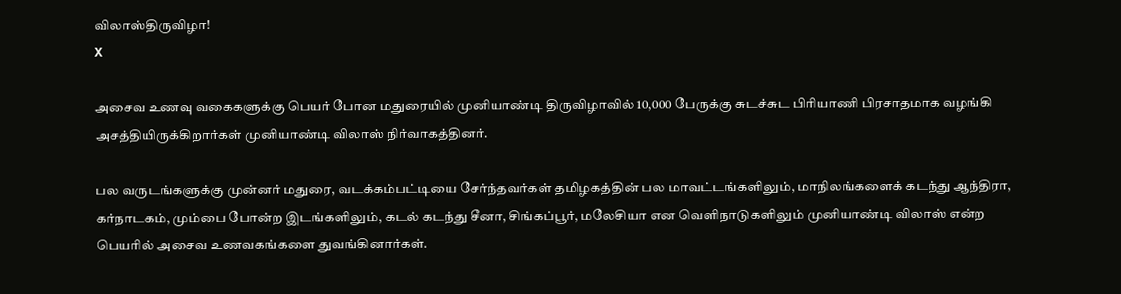விலாஸ்திருவிழா!
X

அசைவ உணவு வகைகளுக்கு பெயர் போன மதுரையில் முனியாண்டி திருவிழாவில் 10,000 பேருக்கு சுடச்சுட பிரியாணி பிரசாதமாக வழங்கி அசத்தியிருக்கிறார்கள் முனியாண்டி விலாஸ் நிர்வாகத்தினர்.

பல வருடங்களுக்கு முன்னர் மதுரை, வடக்கம்பட்டியை சேர்ந்தவர்கள் தமிழகத்தின் பல மாவட்டங்களிலும், மாநிலங்களைக் கடந்து ஆந்திரா, கர்நாடகம், மும்பை போன்ற இடங்களிலும், கடல் கடந்து சீனா, சிங்கப்பூர், மலேசியா என வெளிநாடுகளிலும் முனியாண்டி விலாஸ் என்ற பெயரில் அசைவ உணவகங்களை துவங்கினார்கள்.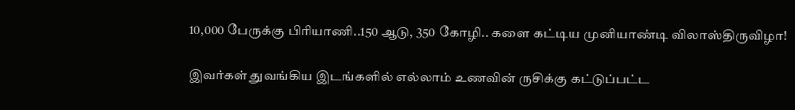10,000 பேருக்கு பிரியாணி..150 ஆடு, 350 கோழி.. களை கட்டிய முனியாண்டி விலாஸ்திருவிழா!

இவர்கள் துவங்கிய இடங்களில் எல்லாம் உணவின் ருசிக்கு கட்டுப்பட்ட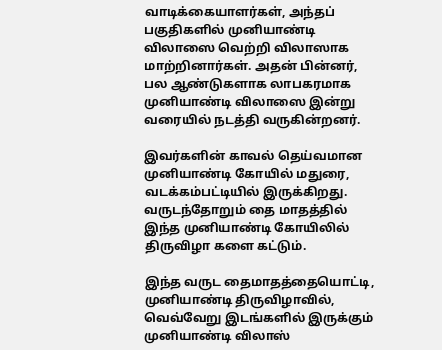வாடிக்கையாளர்கள், அந்தப் பகுதிகளில் முனியாண்டி விலாஸை வெற்றி விலாஸாக மாற்றினார்கள். அதன் பின்னர், பல ஆண்டுகளாக லாபகரமாக முனியாண்டி விலாஸை இன்று வரையில் நடத்தி வருகின்றனர்.

இவர்களின் காவல் தெய்வமான முனியாண்டி கோயில் மதுரை, வடக்கம்பட்டியில் இருக்கிறது. வருடந்தோறும் தை மாதத்தில் இந்த முனியாண்டி கோயிலில் திருவிழா களை கட்டும்.

இந்த வருட தைமாதத்தையொட்டி, முனியாண்டி திருவிழாவில், வெவ்வேறு இடங்களில் இருக்கும் முனியாண்டி விலாஸ்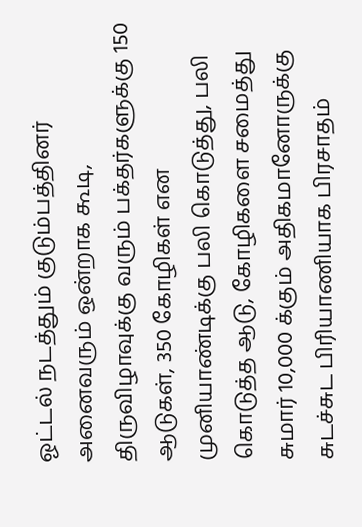ஓட்டல் நடத்தும் குடும்பத்தினர் அனைவரும் ஒன்றாக கூடி, திருவிழாவுக்கு வரும் பக்தர்களுக்கு 150 ஆடுகள், 350 கோழிகள் என முனியாண்டிக்கு பலி கொடுத்து, பலி கொடுத்த ஆடு, கோழிகளை சமைத்து சுமார் 10,000 க்கும் அதிகமானோருக்கு சுடச்சுட பிரியாணியாக பிரசாதம்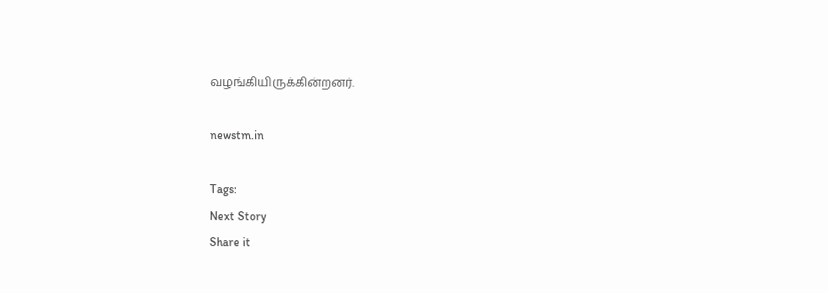வழங்கியிருக்கின்றனர்.

newstm.in

Tags:
Next Story
Share it